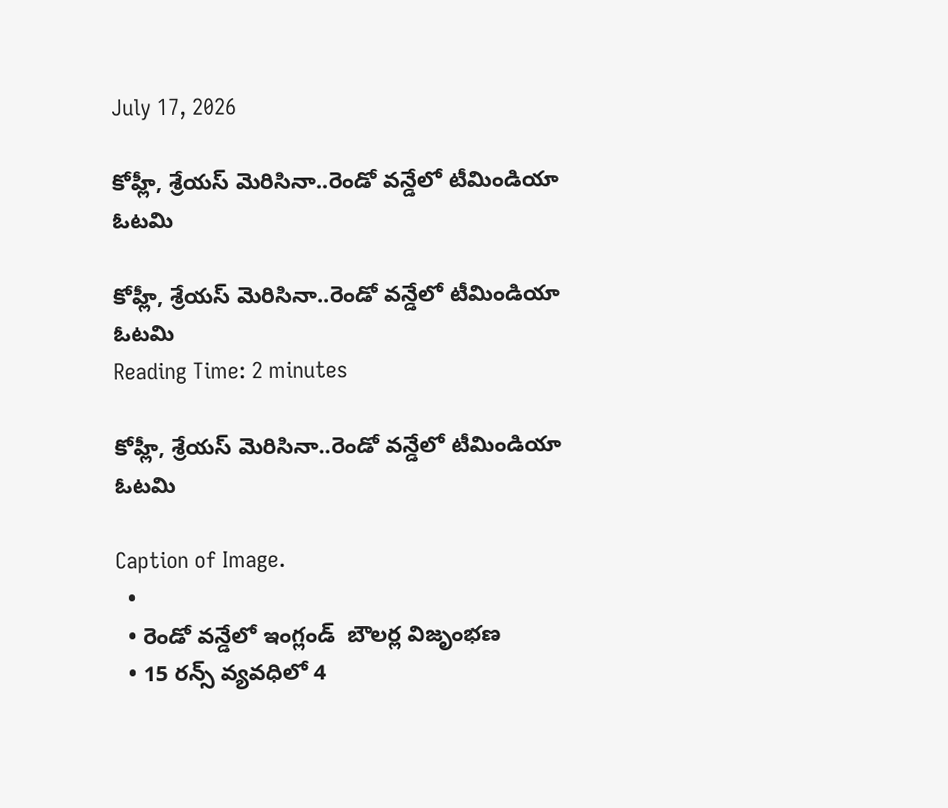July 17, 2026

కోహ్లీ, శ్రేయస్‌‌ మెరిసినా..రెండో వన్డేలో టీమిండియా ఓటమి

కోహ్లీ, శ్రేయస్‌‌ మెరిసినా..రెండో వన్డేలో టీమిండియా ఓటమి
Reading Time: 2 minutes

కోహ్లీ, శ్రేయస్‌‌ మెరిసినా..రెండో వన్డేలో టీమిండియా ఓటమి

Caption of Image.
  •
  • రెండో వన్డేలో ఇంగ్లండ్‌‌  బౌలర్ల విజృంభణ
  • 15 రన్స్‌‌ వ్యవధిలో 4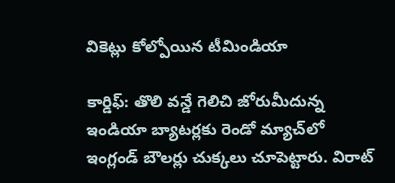వికెట్లు కోల్పోయిన టీమిండియా

కార్డిఫ్‌‌: తొలి వన్డే గెలిచి జోరుమీదున్న ఇండియా బ్యాటర్లకు రెండో మ్యాచ్‌‌లో ఇంగ్లండ్‌‌ బౌలర్లు చుక్కలు చూపెట్టారు. విరాట్‌‌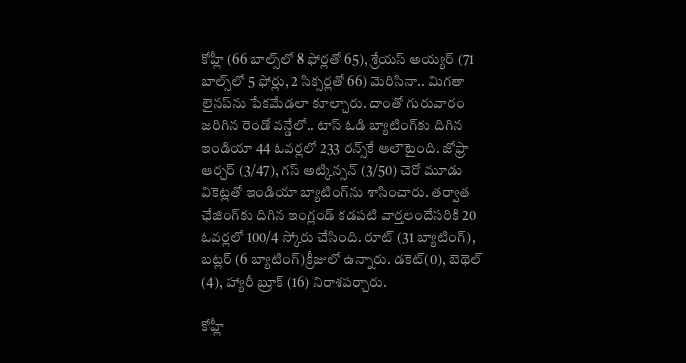కోహ్లీ (66 బాల్స్‌‌లో 8 ఫోర్లతో 65), శ్రేయస్‌‌ అయ్యర్‌‌ (71 బాల్స్‌‌లో 5 ఫోర్లు, 2 సిక్సర్లతో 66) మెరిసినా.. మిగతా లైనప్‌‌ను పేకమేడలా కూల్చారు. దాంతో గురువారం జరిగిన రెండో వన్డేలో.. టాస్‌‌ ఓడి బ్యాటింగ్‌‌కు దిగిన ఇండియా 44 ఓవర్లలో 233 రన్స్‌‌కే ఆలౌటైంది. జోఫ్రా ఆర్చర్‌‌ (3/47), గస్‌‌ అట్కిన్సన్‌‌ (3/50) చెరో మూడు వికెట్లతో ఇండియా బ్యాటింగ్‌‌ను శాసించారు. తర్వాత ఛేజింగ్‌‌కు దిగిన ఇంగ్లండ్‌‌ కడపటి వార్తలందేసరికి 20 ఓవర్లలో 100/4 స్కోరు చేసింది. రూట్ (31 బ్యాటింగ్), బట్లర్ (6 బ్యాటింగ్)క్రీజులో ఉన్నారు. డకెట్(0), బెథెల్ (4), హ్యారీ బ్రూక్ (16) నిరాశపర్చారు.

కోహ్లీ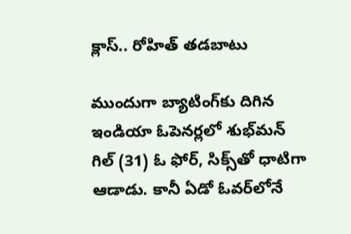క్లాస్.. రోహిత్ తడబాటు

ముందుగా బ్యాటింగ్‌‌కు దిగిన ఇండియా ఓపెనర్లలో శుభ్‌‌మన్‌‌ గిల్‌‌ (31) ఓ ఫోర్‌‌, సిక్స్‌‌తో ధాటిగా ఆడాడు. కానీ ఏడో ఓవర్‌‌లోనే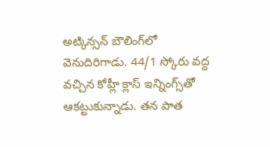అట్కిన్సన్‌‌ బౌలింగ్‌‌లో వెనుదిరిగాడు. 44/1 స్కోరు వద్ద వచ్చిన కోహ్లీ క్లాస్‌‌ ఇన్నింగ్స్‌‌తో ఆకట్టుకున్నాడు. తన పాత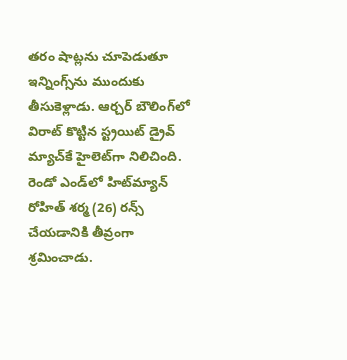తరం షాట్లను చూపెడుతూ ఇన్నింగ్స్‌‌ను ముందుకు తీసుకెళ్లాడు. ఆర్చర్‌‌ బౌలింగ్‌‌లో విరాట్‌‌ కొట్టిన స్ట్రయిట్‌‌ డ్రైవ్‌‌ మ్యాచ్‌‌కే హైలెట్‌‌గా నిలిచింది. రెండో ఎండ్‌‌లో హిట్‌‌మ్యాన్‌‌ రోహిత్‌‌ శర్మ (26) రన్స్‌‌ చేయడానికి తీవ్రంగా శ్రమించాడు.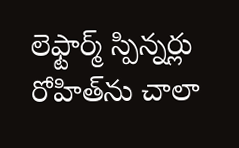లెఫ్టార్మ్‌‌ స్పిన్నర్లు రోహిత్‌‌ను చాలా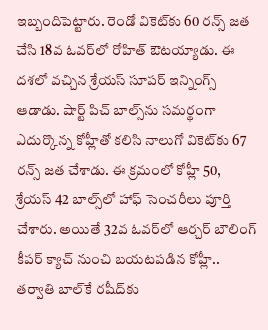ఇబ్బందిపెట్టారు. రెండో వికెట్‌‌కు 60 రన్స్‌‌ జత చేసి 18వ ఓవర్‌‌లో రోహిత్‌‌ ఔటయ్యాడు. ఈ దశలో వచ్చిన శ్రేయస్‌‌ సూపర్‌‌ ఇన్నింగ్స్‌‌ ఆడాడు. షార్ట్‌‌ పిచ్‌‌ బాల్స్‌‌ను సమర్థంగా ఎదుర్కొన్న కోహ్లీతో కలిసి నాలుగో వికెట్‌‌కు 67 రన్స్‌‌ జత చేశాడు. ఈ క్రమంలో కోహ్లీ 50,  శ్రేయస్‌‌ 42 బాల్స్‌‌లో హాఫ్‌‌ సెంచరీలు పూర్తి చేశారు. అయితే 32వ ఓవర్‌‌లో ఆర్చర్‌‌ బౌలింగ్‌‌ కీపర్‌‌ క్యాచ్‌‌ నుంచి బయటపడిన కోహ్లీ.. తర్వాతి బాల్‌‌కే రషీద్‌‌కు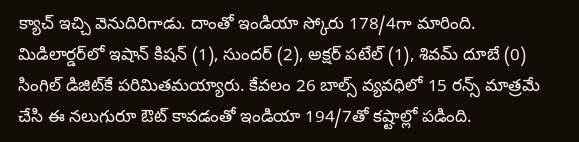క్యాచ్‌‌ ఇచ్చి వెనుదిరిగాడు. దాంతో ఇండియా స్కోరు 178/4గా మారింది. మిడిలార్డర్‌‌లో ఇషాన్‌‌ కిషన్‌‌ (1), సుందర్‌‌ (2), అక్షర్‌‌ పటేల్‌‌ (1), శివమ్‌‌ దూబే (0) సింగిల్‌‌ డిజిట్‌‌కే పరిమితమయ్యారు. కేవలం 26 బాల్స్‌‌ వ్యవధిలో 15 రన్స్‌‌ మాత్రమే చేసి ఈ నలుగురూ ఔట్‌‌ కావడంతో ఇండియా 194/7తో కష్టాల్లో పడింది.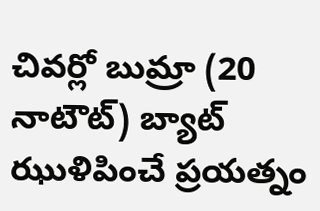చివర్లో బుమ్రా (20 నాటౌట్‌‌) బ్యాట్‌‌ ఝుళిపించే ప్రయత్నం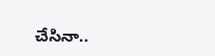చేసినా..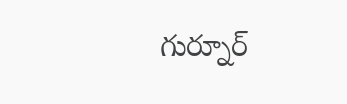గుర్నూర్‌‌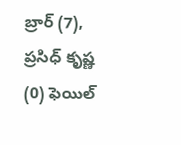బ్రార్‌‌ (7), ప్రసిధ్‌‌ కృష్ణ (0) ఫెయిల్‌‌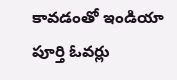కావడంతో ఇండియా పూర్తి ఓవర్లు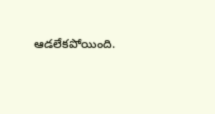ఆడలేకపోయింది.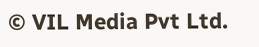© VIL Media Pvt Ltd.